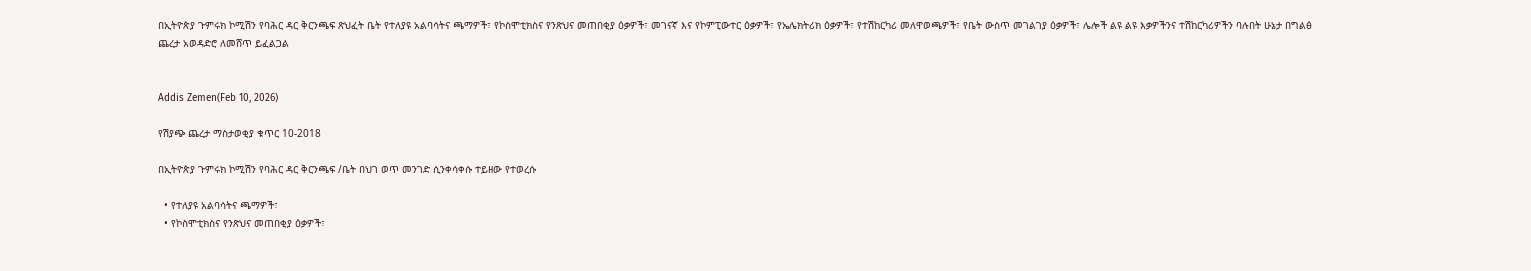በኢትዮጵያ ጉምሩክ ኮሚሽን የባሕር ዳር ቅርንጫፍ ጽህፈት ቤት የተለያዩ አልባሳትና ጫማዎች፣ የኮስሞቲክስና የንጽህና መጠበቂያ ዕቃዎች፣ መገናኛ እና የኮምፒውተር ዕቃዎች፣ የኤሌክትሪክ ዕቃዎች፣ የተሽከርካሪ መለዋወጫዎች፣ የቤት ውስጥ መገልገያ ዕቃዎች፣ ሌሎች ልዩ ልዩ እቃዎችንና ተሽከርካሪዎችን ባሉበት ሁኔታ በግልፅ ጨረታ አወዳድሮ ለመሸጥ ይፈልጋል


Addis Zemen(Feb 10, 2026)

የሽያጭ ጨረታ ማስታወቂያ ቁጥር 10-2018

በኢትዮጵያ ጉምሩክ ኮሚሽን የባሕር ዳር ቅርንጫፍ /ቤት በህገ ወጥ መንገድ ሲንቀሳቀሱ ተይዘው የተወረሱ

  • የተለያዩ አልባሳትና ጫማዎች፣
  • የኮስሞቲክስና የንጽህና መጠበቂያ ዕቃዎች፣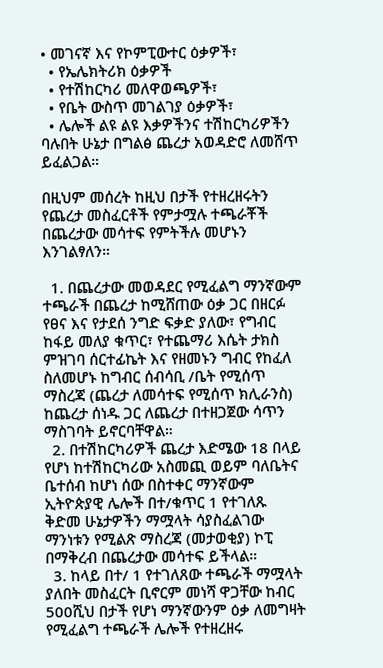• መገናኛ እና የኮምፒውተር ዕቃዎች፣
  • የኤሌክትሪክ ዕቃዎች
  • የተሽከርካሪ መለዋወጫዎች፣
  • የቤት ውስጥ መገልገያ ዕቃዎች፣
  • ሌሎች ልዩ ልዩ እቃዎችንና ተሽከርካሪዎችን ባሉበት ሁኔታ በግልፅ ጨረታ አወዳድሮ ለመሸጥ ይፈልጋል።

በዚህም መሰረት ከዚህ በታች የተዘረዘሩትን የጨረታ መስፈርቶች የምታሟሉ ተጫራቾች በጨረታው መሳተፍ የምትችሉ መሆኑን እንገልፃለን።

  1. በጨረታው መወዳደር የሚፈልግ ማንኛውም ተጫራች በጨረታ ከሚሸጠው ዕቃ ጋር በዘርፉ የፀና እና የታደሰ ንግድ ፍቃድ ያለው፣ የግብር ከፋይ መለያ ቁጥር፣ የተጨማሪ እሴት ታክስ ምዝገባ ሰርተፊኬት እና የዘመኑን ግብር የከፈለ ስለመሆኑ ከግብር ሰብሳቢ /ቤት የሚሰጥ ማስረጃ (ጨረታ ለመሳተፍ የሚሰጥ ክሊራንስ) ከጨረታ ሰነዱ ጋር ለጨረታ በተዘጋጀው ሳጥን ማስገባት ይኖርባቸዋል።
  2. በተሽከርካሪዎች ጨረታ እድሜው 18 በላይ የሆነ ከተሽከርካሪው አስመጪ ወይም ባለቤትና ቤተሰብ ከሆነ ሰው በስተቀር ማንኛውም ኢትዮጵያዊ ሌሎች በተ/ቁጥር 1 የተገለጹ ቅድመ ሁኔታዎችን ማሟላት ሳያስፈልገው ማንነቱን የሚልጽ ማስረጃ (መታወቂያ) ኮፒ በማቅረብ በጨረታው መሳተፍ ይችላል።
  3. ከላይ በተ/ 1 የተገለጸው ተጫራች ማሟላት ያለበት መስፈርት ቢኖርም መነሻ ዋጋቸው ከብር 500ሺህ በታች የሆነ ማንኛውንም ዕቃ ለመግዛት የሚፈልግ ተጫራች ሌሎች የተዘረዘሩ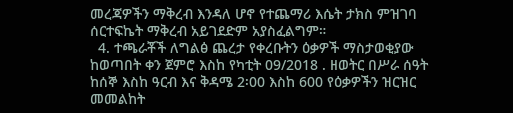መረጃዎችን ማቅረብ እንዳለ ሆኖ የተጨማሪ እሴት ታክስ ምዝገባ ሰርተፍኬት ማቅረብ አይገደድም አያስፈልግም።
  4. ተጫራቾች ለግልፅ ጨረታ የቀረቡትን ዕቃዎች ማስታወቂያው ከወጣበት ቀን ጀምሮ እስከ የካቲት 09/2018 . ዘወትር በሥራ ሰዓት ከሰኞ እስከ ዓርብ እና ቅዳሜ 2፡00 እስከ 600 የዕቃዎችን ዝርዝር መመልከት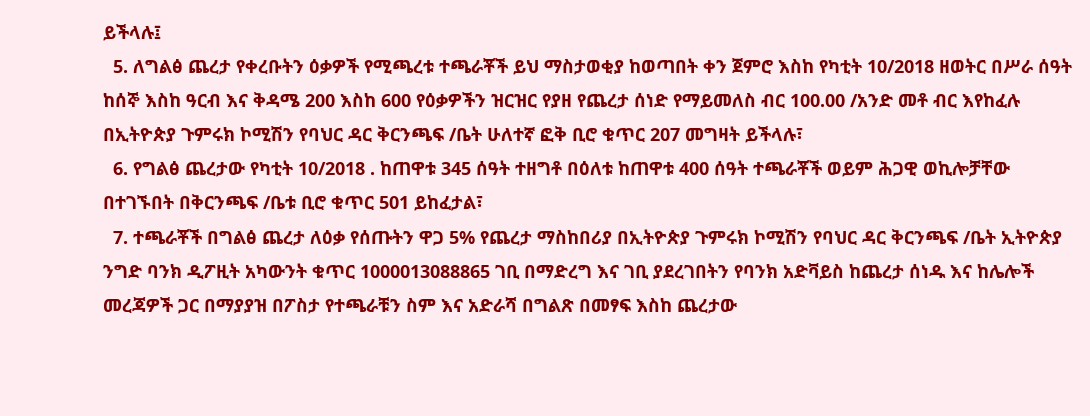ይችላሉ፤
  5. ለግልፅ ጨረታ የቀረቡትን ዕቃዎች የሚጫረቱ ተጫራቾች ይህ ማስታወቂያ ከወጣበት ቀን ጀምሮ እስከ የካቲት 10/2018 ዘወትር በሥራ ሰዓት ከሰኞ እስከ ዓርብ እና ቅዳሜ 200 እስከ 600 የዕቃዎችን ዝርዝር የያዘ የጨረታ ሰነድ የማይመለስ ብር 100.00 /አንድ መቶ ብር እየከፈሉ በኢትዮጵያ ጉምሩክ ኮሚሽን የባህር ዳር ቅርንጫፍ /ቤት ሁለተኛ ፎቅ ቢሮ ቁጥር 207 መግዛት ይችላሉ፣
  6. የግልፅ ጨረታው የካቲት 10/2018 . ከጠዋቱ 345 ሰዓት ተዘግቶ በዕለቱ ከጠዋቱ 400 ሰዓት ተጫራቾች ወይም ሕጋዊ ወኪሎቻቸው በተገኙበት በቅርንጫፍ /ቤቱ ቢሮ ቁጥር 501 ይከፈታል፣
  7. ተጫራቾች በግልፅ ጨረታ ለዕቃ የሰጡትን ዋጋ 5% የጨረታ ማስከበሪያ በኢትዮጵያ ጉምሩክ ኮሚሽን የባህር ዳር ቅርንጫፍ /ቤት ኢትዮጵያ ንግድ ባንክ ዲፖዚት አካውንት ቁጥር 1000013088865 ገቢ በማድረግ እና ገቢ ያደረገበትን የባንክ አድቫይስ ከጨረታ ሰነዱ እና ከሌሎች መረጃዎች ጋር በማያያዝ በፖስታ የተጫራቹን ስም እና አድራሻ በግልጽ በመፃፍ እስከ ጨረታው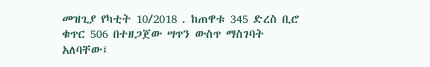መዝጊያ የካቲት 10/2018 . ከጠዋቱ 345 ድረስ ቢሮ ቁጥር 506 በተዘጋጀው ሣጥን ውስጥ ማስገባት አለባቸው፤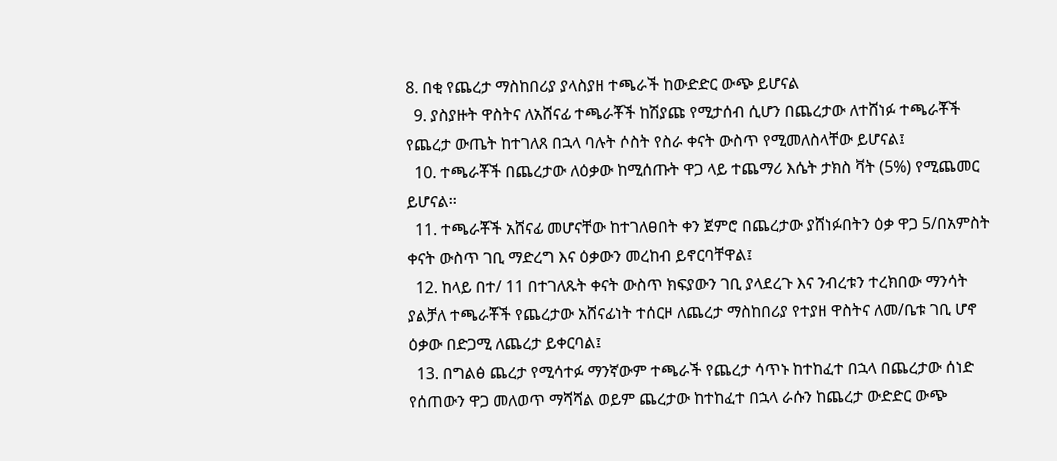8. በቂ የጨረታ ማስከበሪያ ያላስያዘ ተጫራች ከውድድር ውጭ ይሆናል
  9. ያስያዙት ዋስትና ለአሸናፊ ተጫራቾች ከሽያጩ የሚታሰብ ሲሆን በጨረታው ለተሸነፉ ተጫራቾች የጨረታ ውጤት ከተገለጸ በኋላ ባሉት ሶስት የስራ ቀናት ውስጥ የሚመለስላቸው ይሆናል፤
  10. ተጫራቾች በጨረታው ለዕቃው ከሚሰጡት ዋጋ ላይ ተጨማሪ እሴት ታክስ ቫት (5%) የሚጨመር ይሆናል፡፡
  11. ተጫራቾች አሸናፊ መሆናቸው ከተገለፀበት ቀን ጀምሮ በጨረታው ያሸነፉበትን ዕቃ ዋጋ 5/በአምስት ቀናት ውስጥ ገቢ ማድረግ እና ዕቃውን መረከብ ይኖርባቸዋል፤
  12. ከላይ በተ/ 11 በተገለጹት ቀናት ውስጥ ክፍያውን ገቢ ያላደረጉ እና ንብረቱን ተረክበው ማንሳት ያልቻለ ተጫራቾች የጨረታው አሸናፊነት ተሰርዞ ለጨረታ ማስከበሪያ የተያዘ ዋስትና ለመ/ቤቱ ገቢ ሆኖ ዕቃው በድጋሚ ለጨረታ ይቀርባል፤
  13. በግልፅ ጨረታ የሚሳተፉ ማንኛውም ተጫራች የጨረታ ሳጥኑ ከተከፈተ በኋላ በጨረታው ሰነድ የሰጠውን ዋጋ መለወጥ ማሻሻል ወይም ጨረታው ከተከፈተ በኋላ ራሱን ከጨረታ ውድድር ውጭ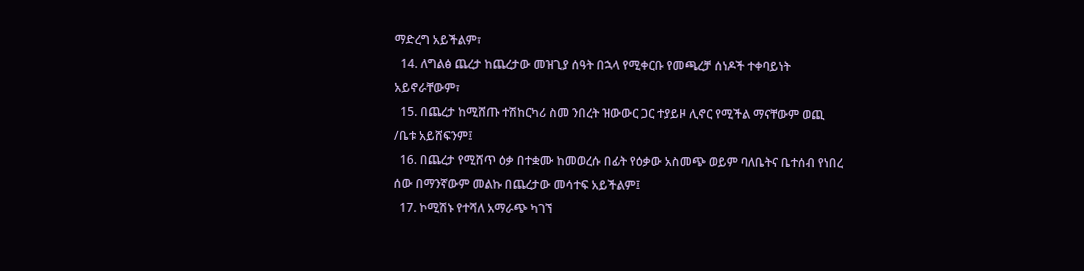ማድረግ አይችልም፣
  14. ለግልፅ ጨረታ ከጨረታው መዝጊያ ሰዓት በኋላ የሚቀርቡ የመጫረቻ ሰነዶች ተቀባይነት አይኖራቸውም፣
  15. በጨረታ ከሚሸጡ ተሽከርካሪ ስመ ንበረት ዝውውር ጋር ተያይዞ ሊኖር የሚችል ማናቸውም ወጪ /ቤቱ አይሸፍንም፤
  16. በጨረታ የሚሸጥ ዕቃ በተቋሙ ከመወረሱ በፊት የዕቃው አስመጭ ወይም ባለቤትና ቤተሰብ የነበረ ሰው በማንኛውም መልኩ በጨረታው መሳተፍ አይችልም፤
  17. ኮሚሽኑ የተሻለ አማራጭ ካገኘ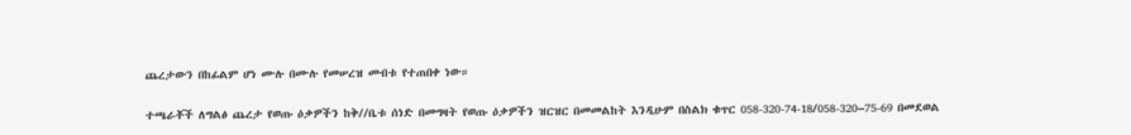ጨረታውን በከፊልም ሆነ ሙሉ በሙሉ የመሠረዝ መብቱ የተጠበቀ ነው።

ተጫራቾች ለግልፅ ጨረታ የወጡ ዕቃዎችን ከቅ//ቤቱ ሰነድ በመግዛት የወጡ ዕቃዎችን ዝርዝር በመመልከት እንዲሁም በስልክ ቁጥር 058-320-74-18/058-320–75-69 በመደወል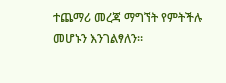ተጨማሪ መረጃ ማግኘት የምትችሉ መሆኑን እንገልፃለን።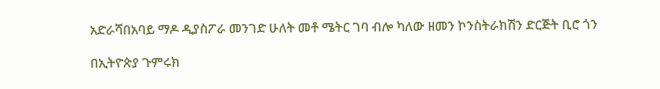አድራሻበአባይ ማዶ ዲያስፖራ መንገድ ሁለት መቶ ሜትር ገባ ብሎ ካለው ዘመን ኮንስትራክሽን ድርጅት ቢሮ ጎን

በኢትዮጵያ ጉምሩክ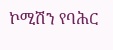ኮሚሽን የባሕር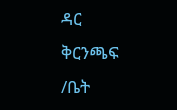ዳር ቅርንጫፍ /ቤት